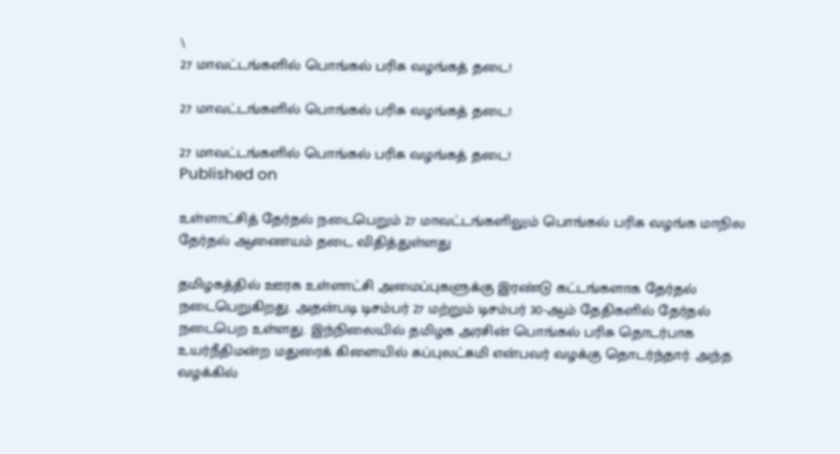\
27 மாவட்டங்களில் பொங்கல் பரிசு வழங்கத் தடை!

27 மாவட்டங்களில் பொங்கல் பரிசு வழங்கத் தடை!

27 மாவட்டங்களில் பொங்கல் பரிசு வழங்கத் தடை!
Published on

உள்ளாட்சித் தேர்தல் நடைபெறும் 27 மாவட்டங்களிலும் பொங்கல் பரிசு வழங்க மாநில தேர்தல் ஆணையம் தடை விதித்துள்ளது

தமிழகத்தில் ஊரக உள்ளாட்சி அமைப்புகளுக்கு இரண்டு கட்டங்களாக தேர்தல் நடைபெறுகிறது. அதன்படி டிசம்பர் 27 மற்றும் டிசம்பர் 30-ஆம் தேதிகளில் தேர்தல் நடைபெற உள்ளது. இந்நிலையில் தமிழக அரசின் பொங்கல் பரிசு தொடர்பாக உயர்நீதிமன்ற மதுரைக் கிளையில் சுப்புலட்சுமி என்பவர் வழக்கு தொடர்ந்தார். அந்த வழக்கில்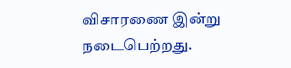விசாரணை இன்று நடைபெற்றது.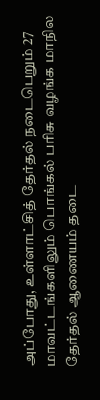அப்போது, உள்ளாட்சித் தேர்தல் நடைபெறும் 27 மாவட்டங்களிலும் பொங்கல் பரிசு வழங்க மாநில தேர்தல் ஆணையம் தடை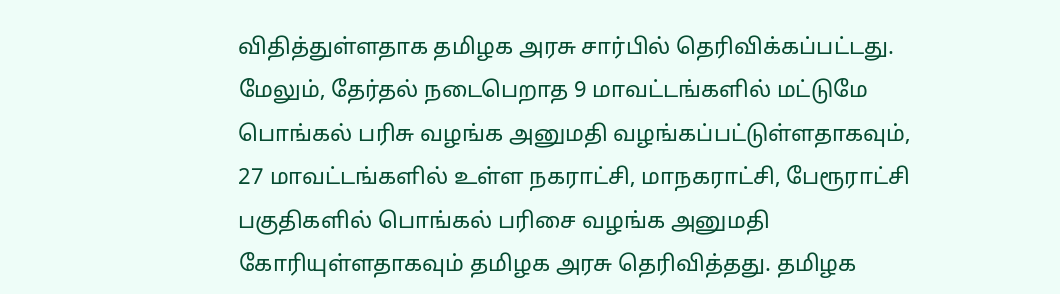விதித்துள்ளதாக தமிழக அரசு சார்பில் தெரிவிக்கப்பட்டது. மேலும், தேர்தல் நடைபெறாத 9 மாவட்டங்களில் மட்டுமே பொங்கல் பரிசு வழங்க அனுமதி வழங்கப்பட்டுள்ளதாகவும், 27 மாவட்டங்களில் உள்ள நகராட்சி, மாநகராட்சி, பேரூராட்சி பகுதிகளில் பொங்கல் பரிசை வழங்க அனுமதி கோரியுள்ளதாகவும் தமிழக அரசு தெரிவித்தது. தமிழக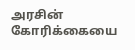அரசின் கோரிக்கையை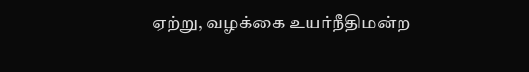ஏற்று, வழக்கை உயர்நீதிமன்ற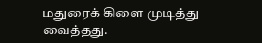மதுரைக் கிளை முடித்து வைத்தது.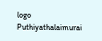logo
Puthiyathalaimurai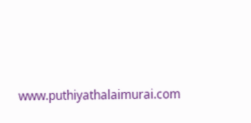www.puthiyathalaimurai.com